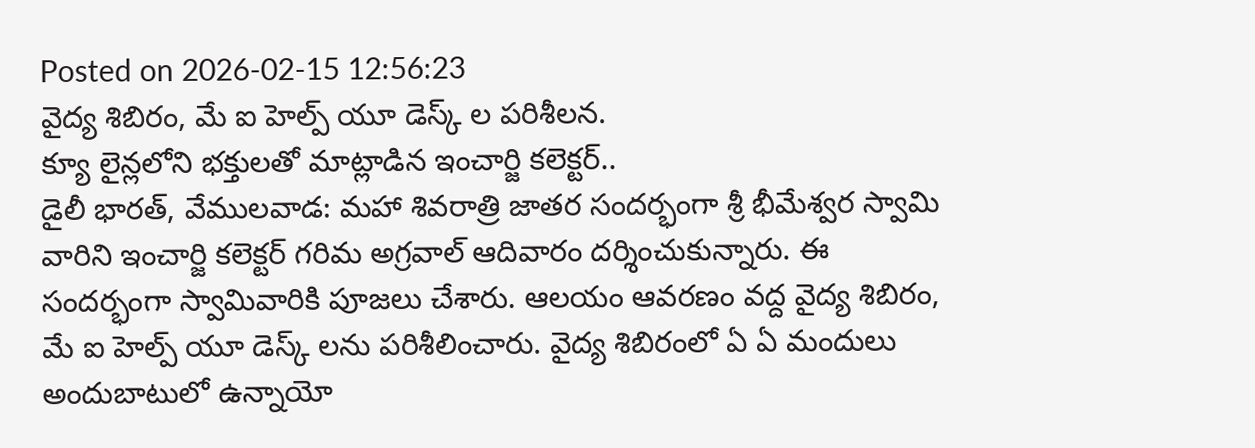Posted on 2026-02-15 12:56:23
వైద్య శిబిరం, మే ఐ హెల్ప్ యూ డెస్క్ ల పరిశీలన.
క్యూ లైన్లలోని భక్తులతో మాట్లాడిన ఇంచార్జి కలెక్టర్..
డైలీ భారత్, వేములవాడ: మహా శివరాత్రి జాతర సందర్భంగా శ్రీ భీమేశ్వర స్వామి వారిని ఇంచార్జి కలెక్టర్ గరిమ అగ్రవాల్ ఆదివారం దర్శించుకున్నారు. ఈ సందర్భంగా స్వామివారికి పూజలు చేశారు. ఆలయం ఆవరణం వద్ద వైద్య శిబిరం, మే ఐ హెల్ప్ యూ డెస్క్ లను పరిశీలించారు. వైద్య శిబిరంలో ఏ ఏ మందులు అందుబాటులో ఉన్నాయో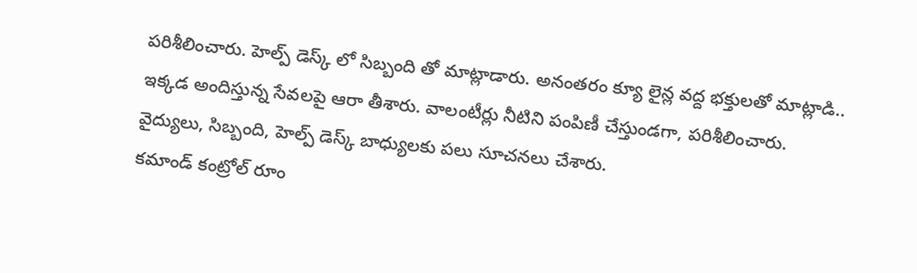పరిశీలించారు. హెల్ప్ డెస్క్ లో సిబ్బంది తో మాట్లాడారు. అనంతరం క్యూ లైన్ల వద్ద భక్తులతో మాట్లాడి.. ఇక్కడ అందిస్తున్న సేవలపై ఆరా తీశారు. వాలంటీర్లు నీటిని పంపిణీ చేస్తుండగా, పరిశీలించారు. వైద్యులు, సిబ్బంది, హెల్ప్ డెస్క్ బాధ్యులకు పలు సూచనలు చేశారు.
కమాండ్ కంట్రోల్ రూం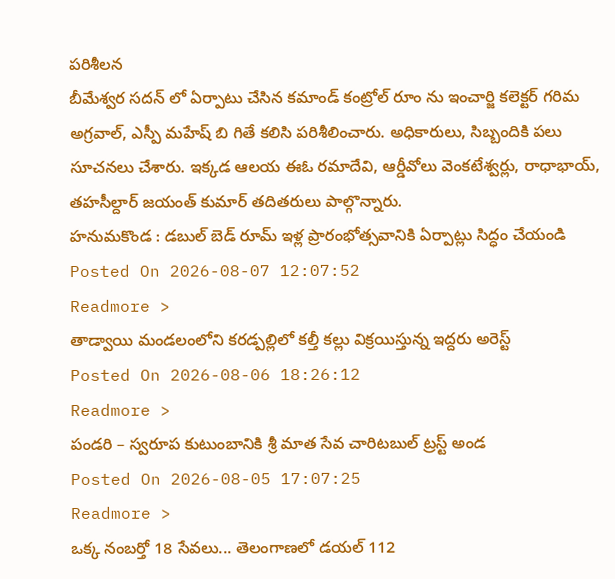పరిశీలన
బీమేశ్వర సదన్ లో ఏర్పాటు చేసిన కమాండ్ కంట్రోల్ రూం ను ఇంచార్జి కలెక్టర్ గరిమ అగ్రవాల్, ఎస్పీ మహేష్ బి గితే కలిసి పరిశీలించారు. అధికారులు, సిబ్బందికి పలు సూచనలు చేశారు. ఇక్కడ ఆలయ ఈఓ రమాదేవి, ఆర్డీవోలు వెంకటేశ్వర్లు, రాధాభాయ్, తహసీల్దార్ జయంత్ కుమార్ తదితరులు పాల్గొన్నారు.
హనుమకొండ : డబుల్ బెడ్ రూమ్ ఇళ్ల ప్రారంభోత్సవానికి ఏర్పాట్లు సిద్ధం చేయండి
Posted On 2026-08-07 12:07:52
Readmore >
తాడ్వాయి మండలంలోని కరడ్పల్లిలో కల్తీ కల్లు విక్రయిస్తున్న ఇద్దరు అరెస్ట్
Posted On 2026-08-06 18:26:12
Readmore >
పండరి – స్వరూప కుటుంబానికి శ్రీ మాత సేవ చారిటబుల్ ట్రస్ట్ అండ
Posted On 2026-08-05 17:07:25
Readmore >
ఒక్క నంబర్తో 18 సేవలు... తెలంగాణలో డయల్ 112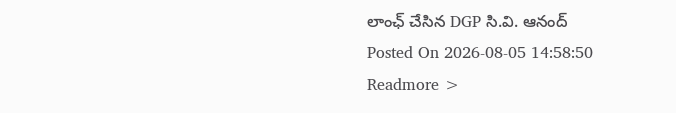లాంఛ్ చేసిన DGP సి.వి. ఆనంద్
Posted On 2026-08-05 14:58:50
Readmore >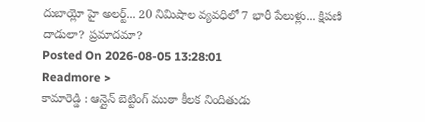దుబాయ్లో హై అలర్ట్... 20 నిమిషాల వ్యవధిలో 7 భారీ పేలుళ్లు... క్షిపణి దాడులా? ప్రమాదమా?
Posted On 2026-08-05 13:28:01
Readmore >
కామారెడ్డి : ఆన్లైన్ బెట్టింగ్ ముఠా కీలక నిందితుడు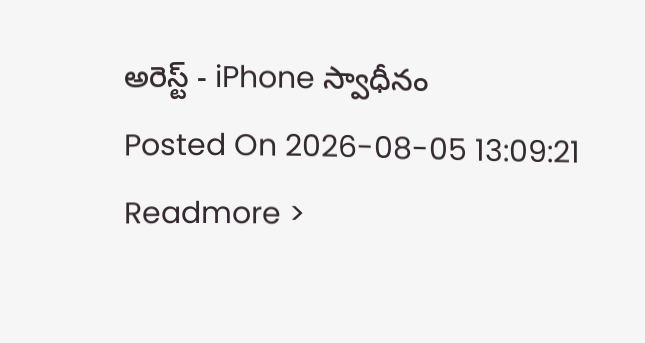అరెస్ట్ - iPhone స్వాధీనం
Posted On 2026-08-05 13:09:21
Readmore >